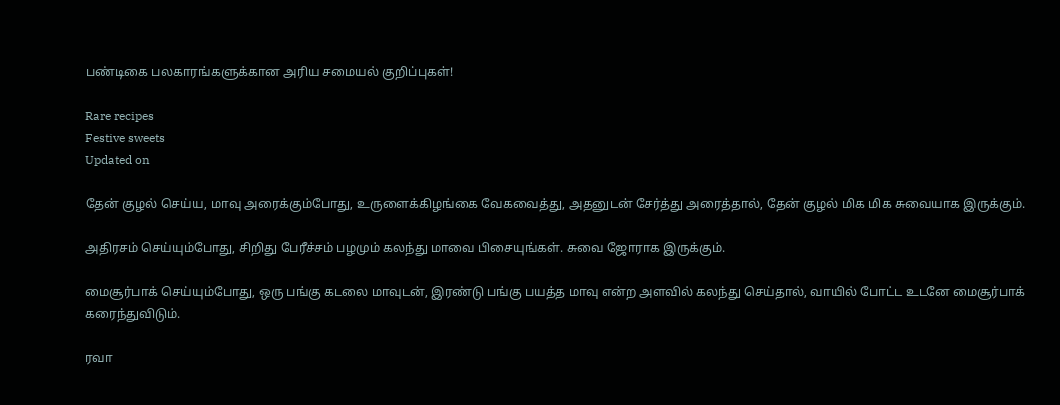பண்டிகை பலகாரங்களுக்கான அரிய சமையல் குறிப்புகள்!

Rare recipes
Festive sweets
Updated on

தேன் குழல் செய்ய, மாவு அரைக்கும்போது, உருளைக்கிழங்கை வேகவைத்து, அதனுடன் சேர்த்து அரைத்தால், தேன் குழல் மிக மிக சுவையாக இருக்கும்.

அதிரசம் செய்யும்போது, சிறிது பேரீச்சம் பழமும் கலந்து மாவை பிசையுங்கள். சுவை ஜோராக இருக்கும்.

மைசூர்பாக் செய்யும்போது, ஒரு பங்கு கடலை மாவுடன், இரண்டு பங்கு பயத்த மாவு என்ற அளவில் கலந்து செய்தால், வாயில் போட்ட உடனே மைசூர்பாக் கரைந்துவிடும்.

ரவா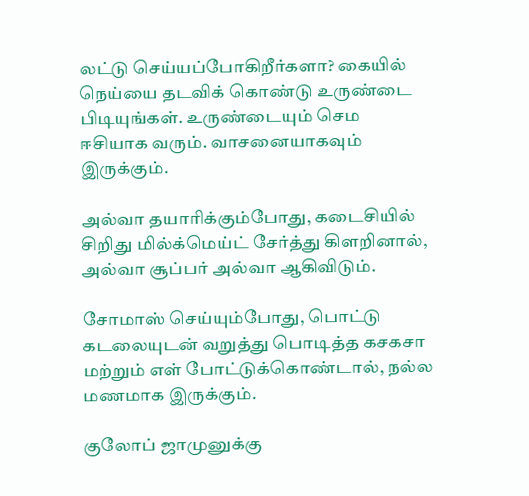லட்டு செய்யப்போகிறீர்களா? கையில் நெய்யை தடவிக் கொண்டு உருண்டை பிடியுங்கள். உருண்டையும் செம ஈசியாக வரும். வாசனையாகவும் இருக்கும்.

அல்வா தயாரிக்கும்போது, கடைசியில் சிறிது மில்க்மெய்ட் சேர்த்து கிளறினால், அல்வா சூப்பர் அல்வா ஆகிவிடும்.

சோமாஸ் செய்யும்போது, பொட்டு கடலையுடன் வறுத்து பொடித்த கசகசா மற்றும் எள் போட்டுக்கொண்டால், நல்ல மணமாக இருக்கும்.

குலோப் ஜாமுனுக்கு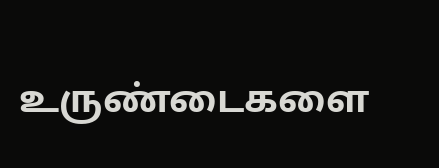உருண்டைகளை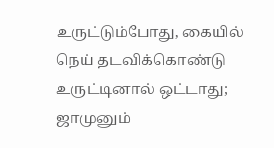உருட்டும்போது, கையில் நெய் தடவிக்கொண்டு உருட்டினால் ஒட்டாது; ஜாமுனும்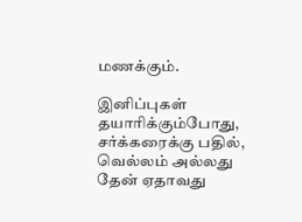மணக்கும்.

இனிப்புகள் தயாரிக்கும்போது, சர்க்கரைக்கு பதில், வெல்லம் அல்லது தேன் ஏதாவது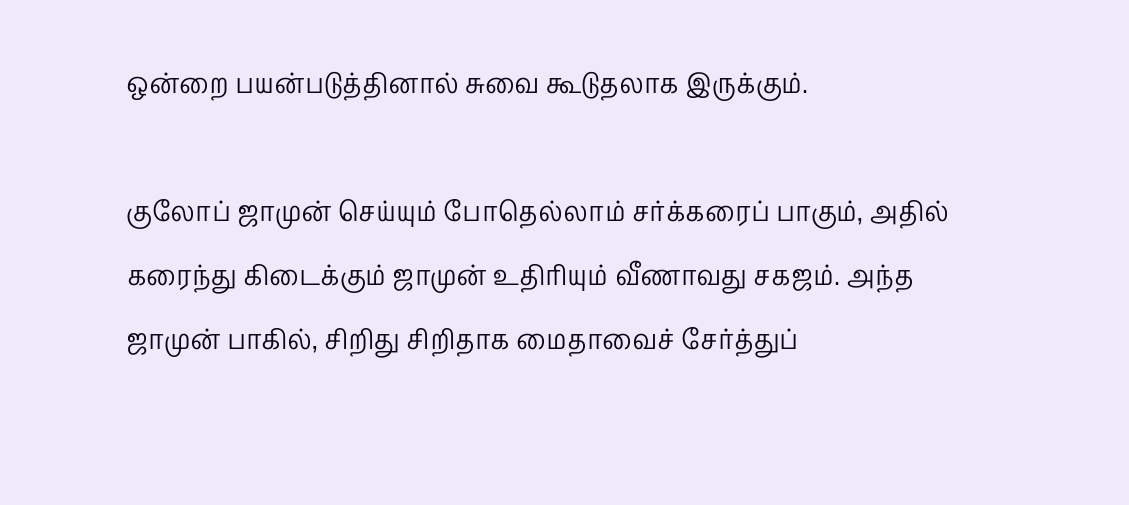ஒன்றை பயன்படுத்தினால் சுவை கூடுதலாக இருக்கும்.

குலோப் ஜாமுன் செய்யும் போதெல்லாம் சர்க்கரைப் பாகும், அதில் கரைந்து கிடைக்கும் ஜாமுன் உதிரியும் வீணாவது சகஜம். அந்த ஜாமுன் பாகில், சிறிது சிறிதாக மைதாவைச் சேர்த்துப்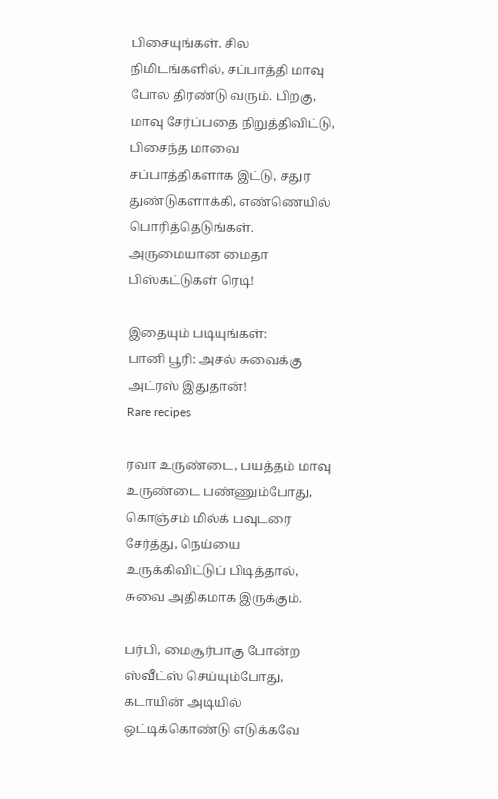பிசையுங்கள். சில நிமிடங்களில், சப்பாத்தி மாவு போல திரண்டு வரும். பிறகு, மாவு சேர்ப்பதை நிறுத்திவிட்டு, பிசைந்த மாவை சப்பாத்திகளாக இட்டு, சதுர துண்டுகளாக்கி, எண்ணெயில் பொரித்தெடுங்கள். அருமையான மைதா பிஸ்கட்டுகள் ரெடி!

இதையும் படியுங்கள்:
பானி பூரி: அசல் சுவைக்கு அட்ரஸ் இதுதான்!
Rare recipes

ரவா உருண்டை, பயத்தம் மாவு உருண்டை பண்ணும்போது, கொஞ்சம் மில்க் பவுடரை சேர்த்து, நெய்யை உருக்கிவிட்டுப் பிடித்தால், சுவை அதிகமாக இருக்கும்.

பர்பி, மைசூர்பாகு போன்ற ஸ்வீட்ஸ் செய்யும்போது, கடாயின் அடியில் ஒட்டிக்கொண்டு எடுக்கவே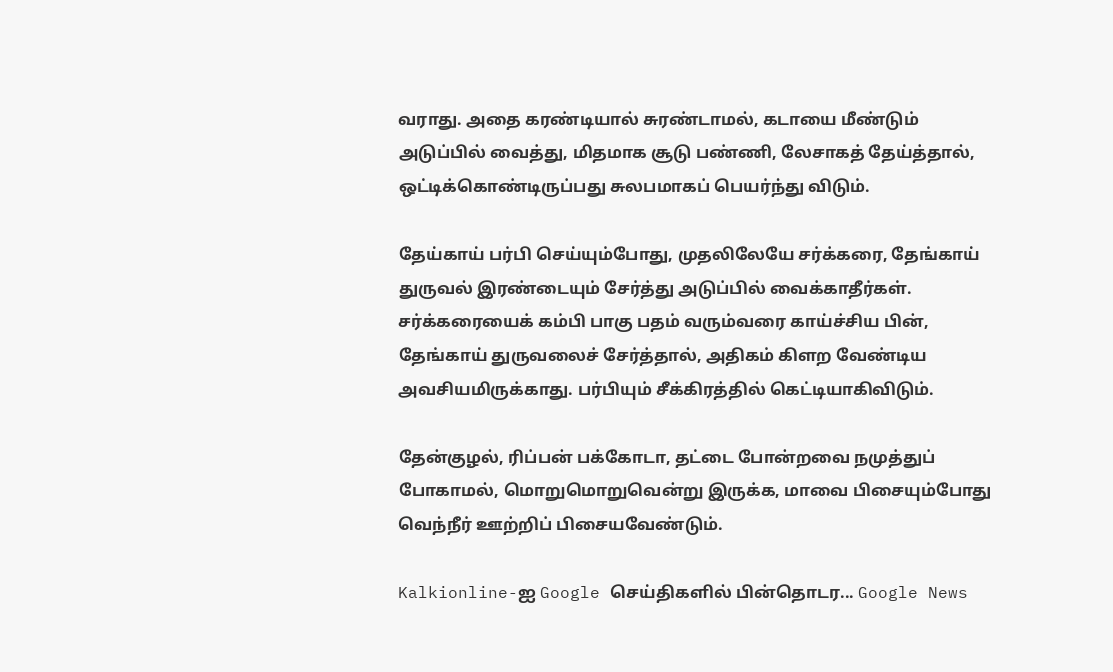வராது. அதை கரண்டியால் சுரண்டாமல், கடாயை மீண்டும் அடுப்பில் வைத்து, மிதமாக சூடு பண்ணி, லேசாகத் தேய்த்தால், ஒட்டிக்கொண்டிருப்பது சுலபமாகப் பெயர்ந்து விடும்.

தேய்காய் பர்பி செய்யும்போது, முதலிலேயே சர்க்கரை, தேங்காய் துருவல் இரண்டையும் சேர்த்து அடுப்பில் வைக்காதீர்கள். சர்க்கரையைக் கம்பி பாகு பதம் வரும்வரை காய்ச்சிய பின், தேங்காய் துருவலைச் சேர்த்தால், அதிகம் கிளற வேண்டிய அவசியமிருக்காது. பர்பியும் சீக்கிரத்தில் கெட்டியாகிவிடும்.

தேன்குழல், ரிப்பன் பக்கோடா, தட்டை போன்றவை நமுத்துப் போகாமல், மொறுமொறுவென்று இருக்க, மாவை பிசையும்போது வெந்நீர் ஊற்றிப் பிசையவேண்டும்.

Kalkionline-ஐ Google செய்திகளில் பின்தொடர... Google News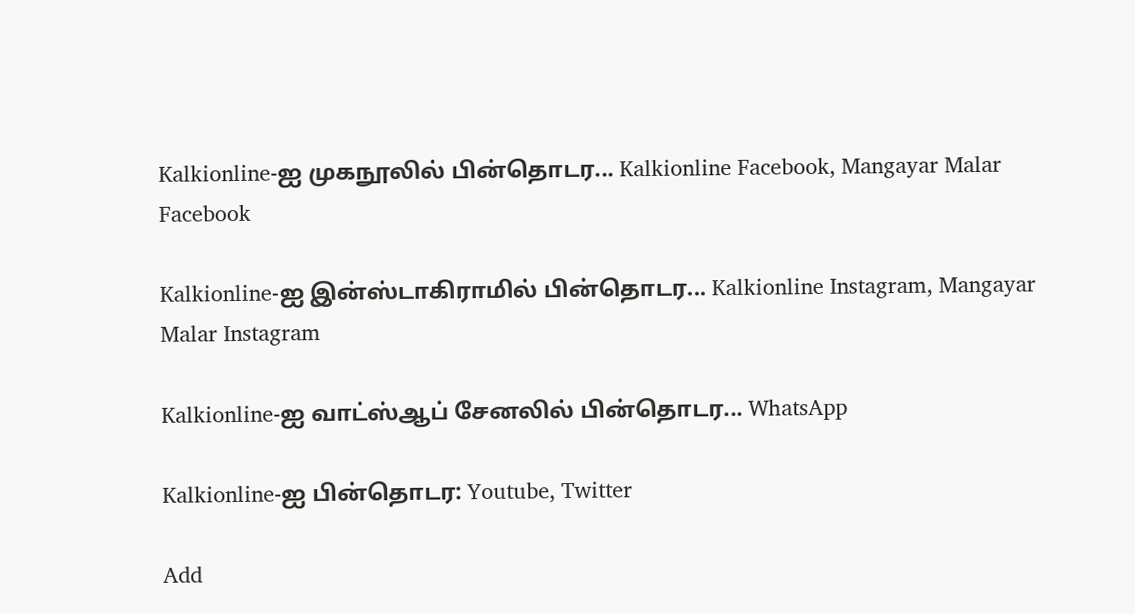Kalkionline-ஐ முகநூலில் பின்தொடர... Kalkionline Facebook, Mangayar Malar Facebook

Kalkionline-ஐ இன்ஸ்டாகிராமில் பின்தொடர... Kalkionline Instagram, Mangayar Malar Instagram

Kalkionline-ஐ வாட்ஸ்ஆப் சேனலில் பின்தொடர... WhatsApp

Kalkionline-ஐ பின்தொடர: Youtube, Twitter

Add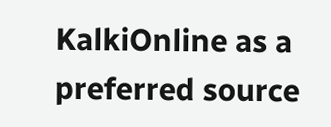KalkiOnline as a preferred source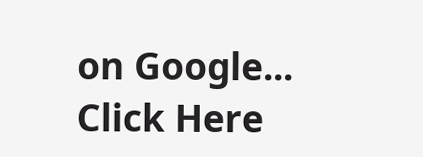on Google... Click Here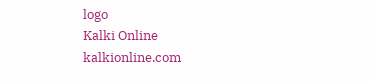logo
Kalki Online
kalkionline.com